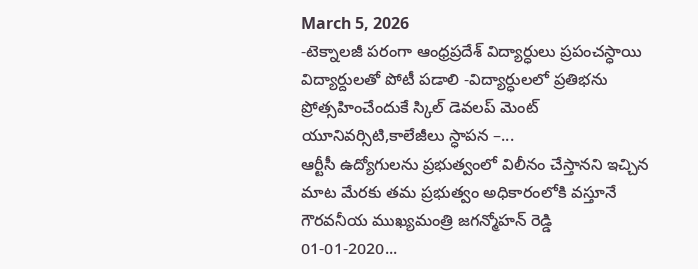March 5, 2026
-టెక్నాలజీ పరంగా ఆంధ్రప్రదేశ్ విద్యార్ధులు ప్రపంచస్ధాయి విద్యార్దులతో పోటీ పడాలి -విద్యార్ధులలో ప్రతిభను ప్రోత్సహించేందుకే స్కిల్ డెవలప్ మెంట్ యూనివర్సిటి,కాలేజీలు స్ధాపన –...
ఆర్టీసీ ఉద్యోగులను ప్రభుత్వంలో విలీనం చేస్తానని ఇచ్చిన మాట మేరకు తమ ప్రభుత్వం అధికారంలోకి వస్తూనే గౌరవనీయ ముఖ్యమంత్రి జగన్మోహన్ రెడ్డి 01-01-2020...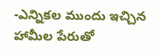-ఎన్నికల ముందు ఇచ్చిన హామీల పేరుతో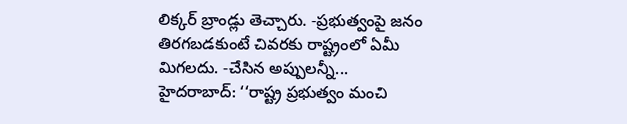లిక్కర్ బ్రాండ్లు తెచ్చారు. -ప్రభుత్వంపై జనం తిరగబడకుంటే చివరకు రాష్ట్రంలో ఏమీ మిగలదు. -చేసిన అప్పులన్నీ...
హైదరాబాద్: ‘‘రాష్ట్ర ప్రభుత్వం మంచి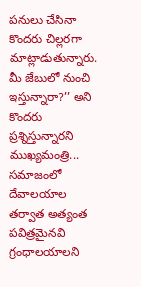పనులు చేసినా కొందరు చిల్లరగా మాట్లాడుతున్నారు. మీ జేబులో నుంచి ఇస్తున్నారా?’’ అని కొందరు ప్రశ్నిస్తున్నారని ముఖ్యమంత్రి...
సమాజంలో దేవాలయాల తర్వాత అత్యంత పవిత్రమైనవి గ్రంధాలయాలని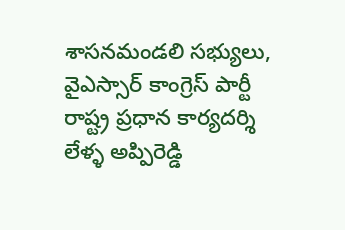శాసనమండలి సభ్యులు, వైఎస్సార్‌ కాంగ్రెస్‌ పార్టీ రాష్ట్ర ప్రధాన కార్యదర్శి లేళ్ళ అప్పిరెడ్డి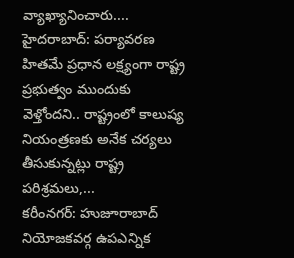వ్యాఖ్యానించారు....
హైదరాబాద్‌: పర్యావరణ హితమే ప్రధాన లక్ష్యంగా రాష్ట్ర ప్రభుత్వం ముందుకు వెళ్తోందని.. రాష్ట్రంలో కాలుష్య నియంత్రణకు అనేక చర్యలు తీసుకున్నట్లు రాష్ట్ర పరిశ్రమలు,...
కరీంనగర్‌: హుజూరాబాద్‌ నియోజకవర్గ ఉపఎన్నిక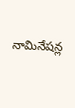నామినేషన్ల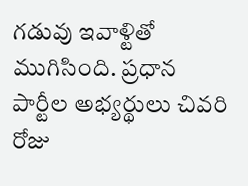గడువు ఇవాళ్టితో ముగిసింది. ప్రధాన పార్టీల అభ్యర్థులు చివరి రోజు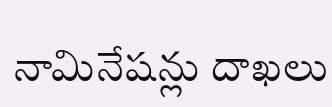నామినేషన్లు దాఖలు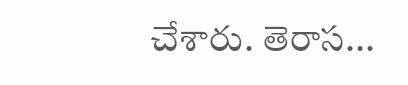చేశారు. తెరాస...